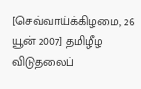[செவ்வாய்க்கிழமை, 26 யூன் 2007] தமிழீழ விடுதலைப்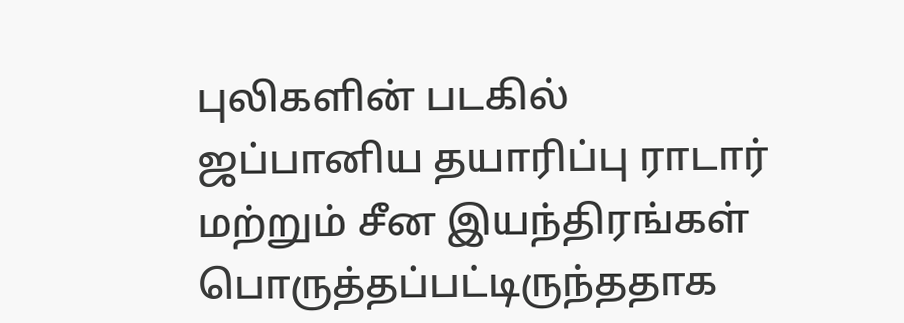புலிகளின் படகில் ஜப்பானிய தயாரிப்பு ராடார் மற்றும் சீன இயந்திரங்கள் பொருத்தப்பட்டிருந்ததாக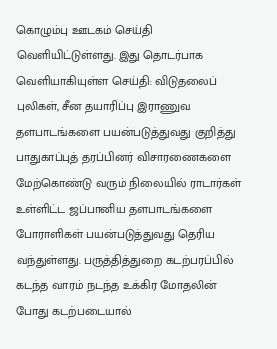கொழும்பு ஊடகம் செய்தி வெளியிட்டுள்ளது. இது தொடர்பாக வெளியாகியுள்ள செய்தி: விடுதலைப் புலிகள், சீன தயாரிப்பு இராணுவ தளபாடங்களை பயன்படுத்துவது குறித்து பாதுகாப்புத் தரப்பினர் விசாரணைகளை மேற்கொண்டு வரும் நிலையில் ராடார்கள் உள்ளிட்ட ஜப்பானிய தளபாடங்களை போராளிகள் பயன்படுத்துவது தெரிய வந்துள்ளது. பருத்தித்துறை கடற்பரப்பில் கடந்த வாரம் நடந்த உக்கிர மோதலின் போது கடற்படையால்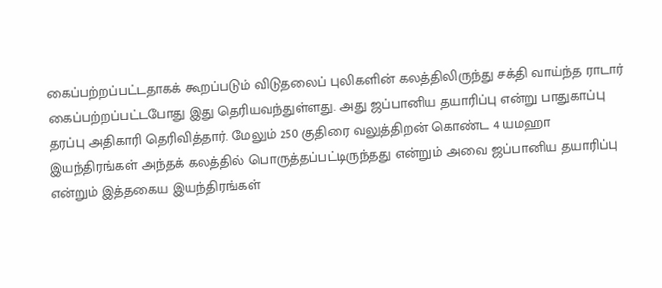கைப்பற்றப்பட்டதாகக் கூறப்படும் விடுதலைப் புலிகளின் கலத்திலிருந்து சக்தி வாய்ந்த ராடார் கைப்பற்றப்பட்டபோது இது தெரியவந்துள்ளது. அது ஜப்பானிய தயாரிப்பு என்று பாதுகாப்பு தரப்பு அதிகாரி தெரிவித்தார். மேலும் 250 குதிரை வலுத்திறன் கொண்ட 4 யமஹா இயந்திரங்கள் அந்தக் கலத்தில் பொருத்தப்பட்டிருந்தது என்றும் அவை ஜப்பானிய தயாரிப்பு என்றும் இத்தகைய இயந்திரங்கள்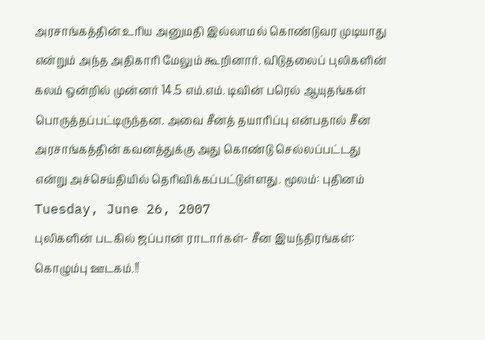அரசாங்கத்தின் உரிய அனுமதி இல்லாமல் கொண்டுவர முடியாது என்றும் அந்த அதிகாரி மேலும் கூறினார். விடுதலைப் புலிகளின் கலம் ஒன்றில் முன்னர் 14.5 எம்.எம். டிவின் பரெல் ஆயுதங்கள் பொருத்தப்பட்டிருந்தன. அவை சீனத் தயாரிப்பு என்பதால் சீன அரசாங்கத்தின் கவனத்துக்கு அது கொண்டு செல்லப்பட்டது என்று அச்செய்தியில் தெரிவிக்கப்பட்டுள்ளது. மூலம்: புதினம்
Tuesday, June 26, 2007
புலிகளின் படகில் ஜப்பான் ராடார்கள்- சீன இயந்திரங்கள்: கொழும்பு ஊடகம்.!!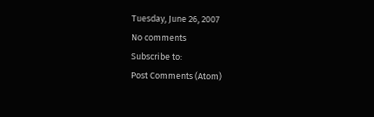Tuesday, June 26, 2007
No comments
Subscribe to:
Post Comments (Atom)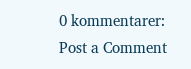0 kommentarer:
Post a Comment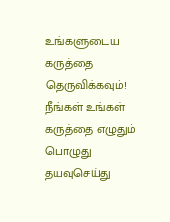உங்களுடைய கருத்தை தெருவிக்கவும்!
நீங்கள் உங்கள் கருத்தை எழுதும் பொழுது தயவுசெய்து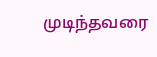முடிந்தவரை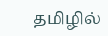தமிழில்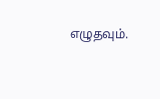எழுதவும்.